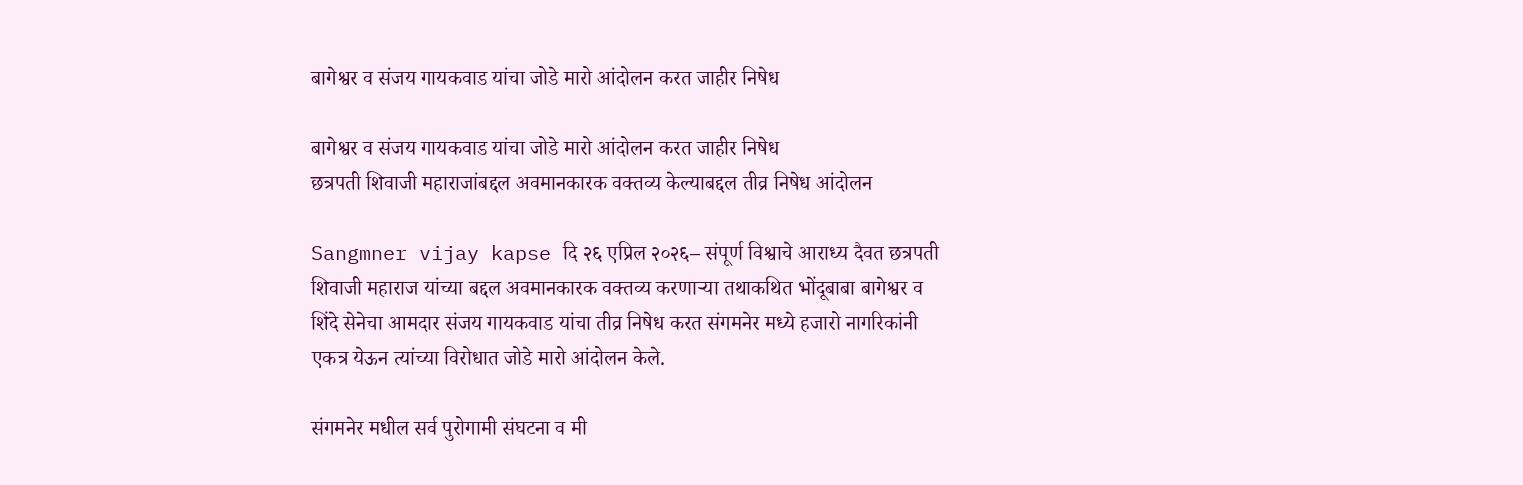बागेश्वर व संजय गायकवाड यांचा जोडे मारो आंदोलन करत जाहीर निषेध

बागेश्वर व संजय गायकवाड यांचा जोडे मारो आंदोलन करत जाहीर निषेध
छत्रपती शिवाजी महाराजांबद्दल अवमानकारक वक्तव्य केल्याबद्दल तीव्र निषेध आंदोलन

Sangmner vijay kapse दि २६ एप्रिल २०२६– संपूर्ण विश्वाचे आराध्य दैवत छत्रपती शिवाजी महाराज यांच्या बद्दल अवमानकारक वक्तव्य करणाऱ्या तथाकथित भोंदूबाबा बागेश्वर व शिंदे सेनेचा आमदार संजय गायकवाड यांचा तीव्र निषेध करत संगमनेर मध्ये हजारो नागरिकांनी एकत्र येऊन त्यांच्या विरोधात जोडे मारो आंदोलन केले.

संगमनेर मधील सर्व पुरोगामी संघटना व मी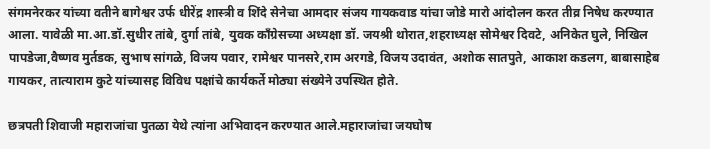संगमनेरकर यांच्या वतीने बागेश्वर उर्फ धीरेंद्र शास्त्री व शिंदे सेनेचा आमदार संजय गायकवाड यांचा जोडे मारो आंदोलन करत तीव्र निषेध करण्यात आला. यावेळी मा.आ.डॉ.सुधीर तांबे, दुर्गा तांबे, युवक काँग्रेसच्या अध्यक्षा डॉ. जयश्री थोरात,शहराध्यक्ष सोमेश्वर दिवटे, अनिकेत घुले, निखिल पापडेजा,वैष्णव मुर्तडक, सुभाष सांगळे, विजय पवार, रामेश्वर पानसरे,राम अरगडे, विजय उदावंत, अशोक सातपुते, आकाश कडलग, बाबासाहेब गायकर, तात्याराम कुटे यांच्यासह विविध पक्षांचे कार्यकर्ते मोठ्या संख्येने उपस्थित होते.

छत्रपती शिवाजी महाराजांचा पुतळा येथे त्यांना अभिवादन करण्यात आले.महाराजांचा जयघोष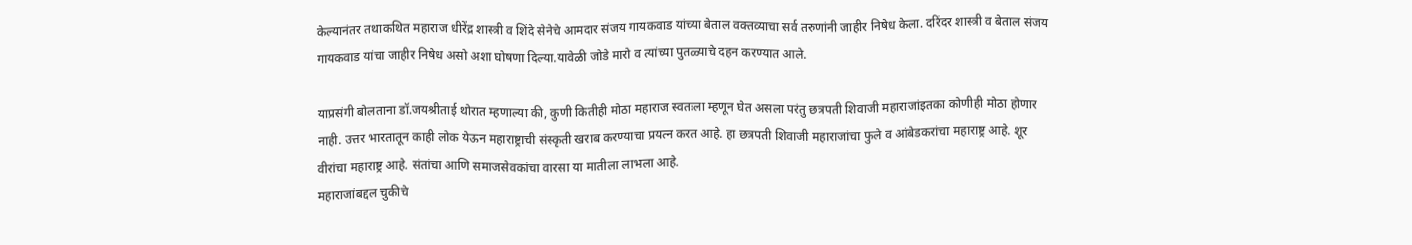केल्यानंतर तथाकथित महाराज धीरेंद्र शास्त्री व शिंदे सेनेचे आमदार संजय गायकवाड यांच्या बेताल वक्तव्याचा सर्व तरुणांनी जाहीर निषेध केला. दरिंदर शास्त्री व बेताल संजय गायकवाड यांचा जाहीर निषेध असो अशा घोषणा दिल्या.यावेळी जोडे मारो व त्यांच्या पुतळ्याचे दहन करण्यात आले.

याप्रसंगी बोलताना डॉ.जयश्रीताई थोरात म्हणाल्या की, कुणी कितीही मोठा महाराज स्वतःला म्हणून घेत असला परंतु छत्रपती शिवाजी महाराजांइतका कोणीही मोठा होणार नाही. उत्तर भारतातून काही लोक येऊन महाराष्ट्राची संस्कृती खराब करण्याचा प्रयत्न करत आहे. हा छत्रपती शिवाजी महाराजांचा फुले व आंबेडकरांचा महाराष्ट्र आहे. शूर वीरांचा महाराष्ट्र आहे. संतांचा आणि समाजसेवकांचा वारसा या मातीला लाभला आहे.
महाराजांबद्दल चुकीचे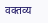वक्तव्य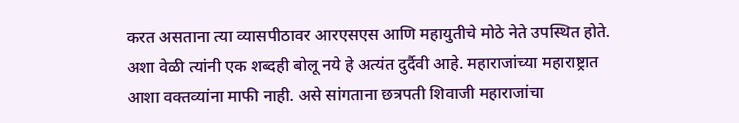करत असताना त्या व्यासपीठावर आरएसएस आणि महायुतीचे मोठे नेते उपस्थित होते. अशा वेळी त्यांनी एक शब्दही बोलू नये हे अत्यंत दुर्दैवी आहे. महाराजांच्या महाराष्ट्रात आशा वक्तव्यांना माफी नाही. असे सांगताना छत्रपती शिवाजी महाराजांचा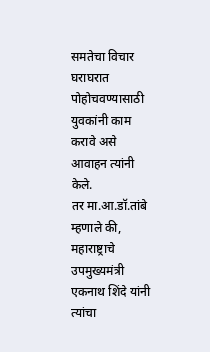समतेचा विचार घराघरात पोहोचवण्यासाठी युवकांनी काम करावे असे आवाहन त्यांनी केले.
तर मा.आ.डॉ.तांबे म्हणाले की, महाराष्ट्राचे उपमुख्यमंत्री एकनाथ शिंदे यांनी त्यांचा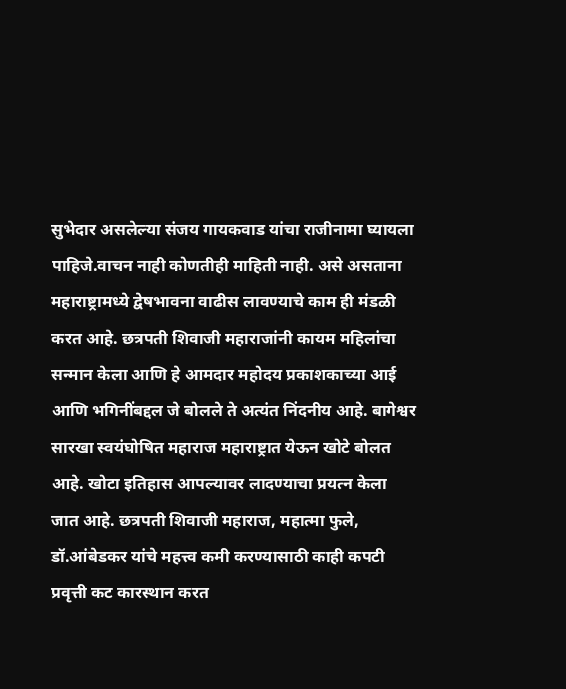सुभेदार असलेल्या संजय गायकवाड यांचा राजीनामा घ्यायला पाहिजे.वाचन नाही कोणतीही माहिती नाही. असे असताना महाराष्ट्रामध्ये द्वेषभावना वाढीस लावण्याचे काम ही मंडळी करत आहे. छत्रपती शिवाजी महाराजांनी कायम महिलांचा सन्मान केला आणि हे आमदार महोदय प्रकाशकाच्या आई आणि भगिनींबद्दल जे बोलले ते अत्यंत निंदनीय आहे. बागेश्वर सारखा स्वयंघोषित महाराज महाराष्ट्रात येऊन खोटे बोलत आहे. खोटा इतिहास आपल्यावर लादण्याचा प्रयत्न केला जात आहे. छत्रपती शिवाजी महाराज, महात्मा फुले, डॉ.आंबेडकर यांचे महत्त्व कमी करण्यासाठी काही कपटी प्रवृत्ती कट कारस्थान करत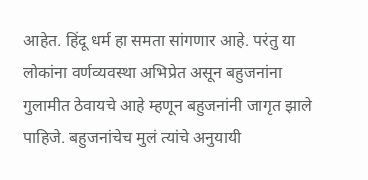आहेत. हिंदू धर्म हा समता सांगणार आहे. परंतु या लोकांना वर्णव्यवस्था अभिप्रेत असून बहुजनांना गुलामीत ठेवायचे आहे म्हणून बहुजनांनी जागृत झाले पाहिजे. बहुजनांचेच मुलं त्यांचे अनुयायी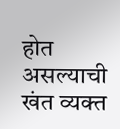होत असल्याची खंत व्यक्त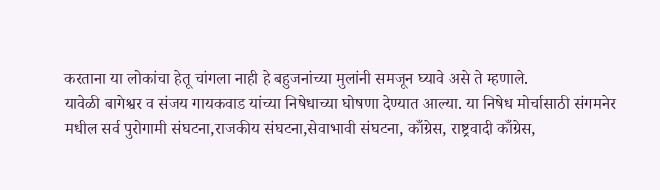करताना या लोकांचा हेतू चांगला नाही हे बहुजनांच्या मुलांनी समजून घ्यावे असे ते म्हणाले.
यावेळी बागेश्वर व संजय गायकवाड यांच्या निषेधाच्या घोषणा देण्यात आल्या. या निषेध मोर्चासाठी संगमनेर मधील सर्व पुरोगामी संघटना,राजकीय संघटना,सेवाभावी संघटना, काँग्रेस, राष्ट्रवादी काँग्रेस,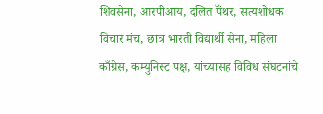शिवसेना, आरपीआय, दलित पॅंथर, सत्यशोधक विचार मंच, छात्र भारती विद्यार्थी सेना, महिला काँग्रेस, कम्युनिस्ट पक्ष, यांच्यासह विविध संघटनांचे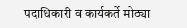पदाधिकारी व कार्यकर्ते मोठ्या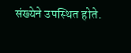संख्येने उपस्थित होते.